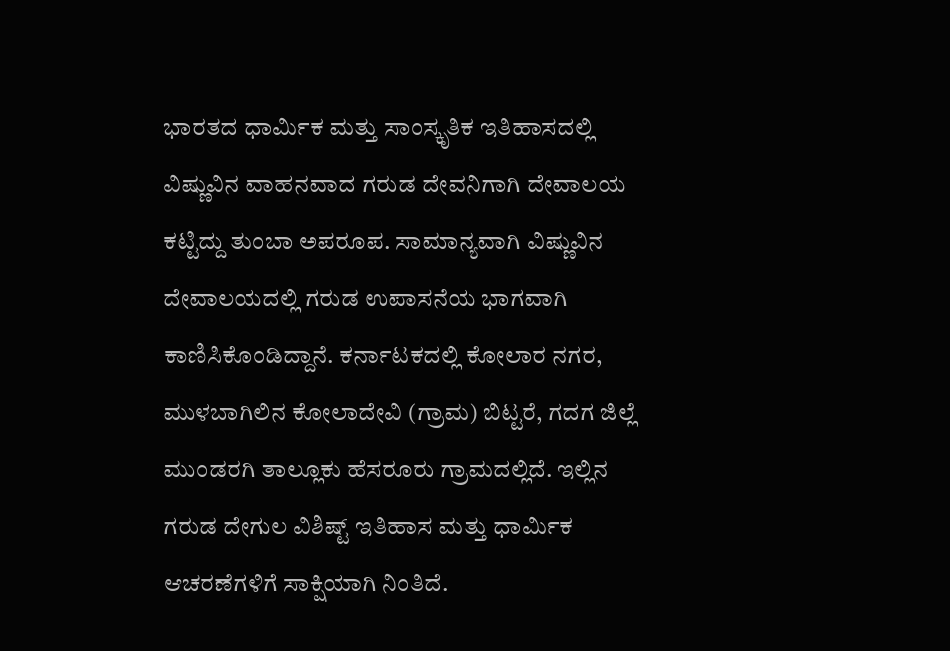ಭಾರತದ ಧಾರ್ಮಿಕ ಮತ್ತು ಸಾಂಸ್ಕೃತಿಕ ಇತಿಹಾಸದಲ್ಲಿ ವಿಷ್ಣುವಿನ ವಾಹನವಾದ ಗರುಡ ದೇವನಿಗಾಗಿ ದೇವಾಲಯ ಕಟ್ಟಿದ್ದು ತುಂಬಾ ಅಪರೂಪ. ಸಾಮಾನ್ಯವಾಗಿ ವಿಷ್ಣುವಿನ ದೇವಾಲಯದಲ್ಲಿ ಗರುಡ ಉಪಾಸನೆಯ ಭಾಗವಾಗಿ ಕಾಣಿಸಿಕೊಂಡಿದ್ದಾನೆ. ಕರ್ನಾಟಕದಲ್ಲಿ ಕೋಲಾರ ನಗರ, ಮುಳಬಾಗಿಲಿನ ಕೋಲಾದೇವಿ (ಗ್ರಾಮ) ಬಿಟ್ಟರೆ, ಗದಗ ಜಿಲ್ಲೆ ಮುಂಡರಗಿ ತಾಲ್ಲೂಕು ಹೆಸರೂರು ಗ್ರಾಮದಲ್ಲಿದೆ. ಇಲ್ಲಿನ ಗರುಡ ದೇಗುಲ ವಿಶಿಷ್ಟ್ ಇತಿಹಾಸ ಮತ್ತು ಧಾರ್ಮಿಕ ಆಚರಣೆಗಳಿಗೆ ಸಾಕ್ಷಿಯಾಗಿ ನಿಂತಿದೆ.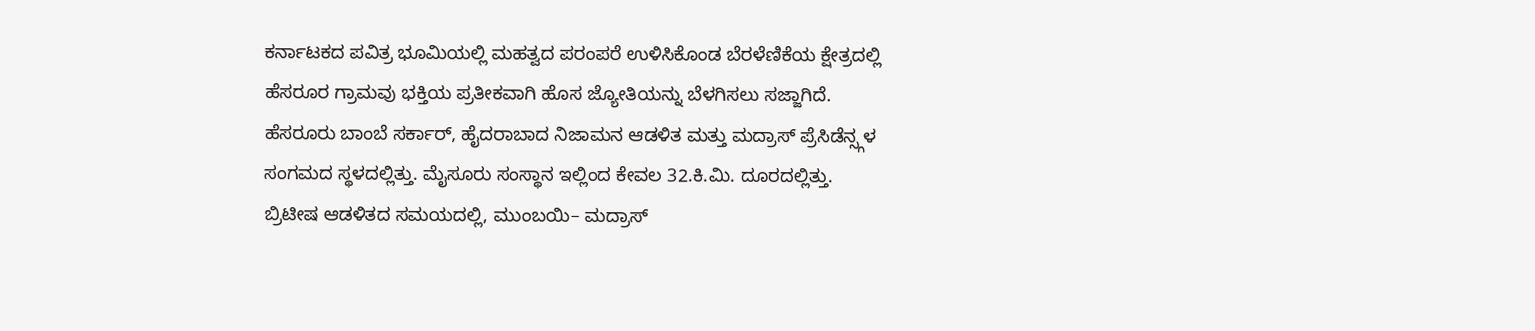ಕರ್ನಾಟಕದ ಪವಿತ್ರ ಭೂಮಿಯಲ್ಲಿ ಮಹತ್ವದ ಪರಂಪರೆ ಉಳಿಸಿಕೊಂಡ ಬೆರಳೆಣಿಕೆಯ ಕ್ಷೇತ್ರದಲ್ಲಿ ಹೆಸರೂರ ಗ್ರಾಮವು ಭಕ್ತಿಯ ಪ್ರತೀಕವಾಗಿ ಹೊಸ ಜ್ಯೋತಿಯನ್ನು ಬೆಳಗಿಸಲು ಸಜ್ಜಾಗಿದೆ.
ಹೆಸರೂರು ಬಾಂಬೆ ಸರ್ಕಾರ್, ಹೈದರಾಬಾದ ನಿಜಾಮನ ಆಡಳಿತ ಮತ್ತು ಮದ್ರಾಸ್ ಪ್ರೆಸಿಡೆನ್ಸ್ಗಳ ಸಂಗಮದ ಸ್ಥಳದಲ್ಲಿತ್ತು. ಮೈಸೂರು ಸಂಸ್ಥಾನ ಇಲ್ಲಿಂದ ಕೇವಲ 32.ಕಿ.ಮಿ. ದೂರದಲ್ಲಿತ್ತು. ಬ್ರಿಟೀಷ ಆಡಳಿತದ ಸಮಯದಲ್ಲಿ, ಮುಂಬಯಿ– ಮದ್ರಾಸ್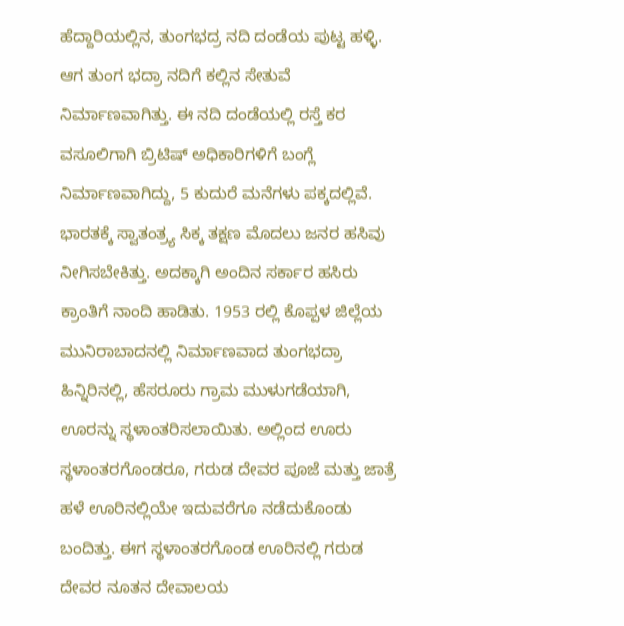ಹೆದ್ದಾರಿಯಲ್ಲಿನ, ತುಂಗಭದ್ರ ನದಿ ದಂಡೆಯ ಪುಟ್ಟ ಹಳ್ಳಿ. ಆಗ ತುಂಗ ಭದ್ರಾ ನದಿಗೆ ಕಲ್ಲಿನ ಸೇತುವೆ ನಿರ್ಮಾಣವಾಗಿತ್ತು. ಈ ನದಿ ದಂಡೆಯಲ್ಲಿ ರಸ್ತೆ ಕರ ವಸೂಲಿಗಾಗಿ ಬ್ರಿಟಿಷ್ ಅಧಿಕಾರಿಗಳಿಗೆ ಬಂಗ್ಲೆ ನಿರ್ಮಾಣವಾಗಿದ್ದು, 5 ಕುದುರೆ ಮನೆಗಳು ಪಕ್ಕದಲ್ಲಿವೆ.
ಭಾರತಕ್ಕೆ ಸ್ವಾತಂತ್ರ್ಯ ಸಿಕ್ಕ ತಕ್ಷಣ ಮೊದಲು ಜನರ ಹಸಿವು ನೀಗಿಸಬೇಕಿತ್ತು. ಅದಕ್ಕಾಗಿ ಅಂದಿನ ಸರ್ಕಾರ ಹಸಿರು ಕ್ರಾಂತಿಗೆ ನಾಂದಿ ಹಾಡಿತು. 1953 ರಲ್ಲಿ ಕೊಪ್ಪಳ ಜಿಲ್ಲೆಯ ಮುನಿರಾಬಾದನಲ್ಲಿ ನಿರ್ಮಾಣವಾದ ತುಂಗಭದ್ರಾ ಹಿನ್ನಿರಿನಲ್ಲಿ, ಹೆಸರೂರು ಗ್ರಾಮ ಮುಳುಗಡೆಯಾಗಿ, ಊರನ್ನು ಸ್ಥಳಾಂತರಿಸಲಾಯಿತು. ಅಲ್ಲಿಂದ ಊರು ಸ್ಥಳಾಂತರಗೊಂಡರೂ, ಗರುಡ ದೇವರ ಪೂಜೆ ಮತ್ತು ಜಾತ್ರೆ ಹಳೆ ಊರಿನಲ್ಲಿಯೇ ಇದುವರೆಗೂ ನಡೆದುಕೊಂಡು ಬಂದಿತ್ತು. ಈಗ ಸ್ಥಳಾಂತರಗೊಂಡ ಊರಿನಲ್ಲಿ ಗರುಡ ದೇವರ ನೂತನ ದೇವಾಲಯ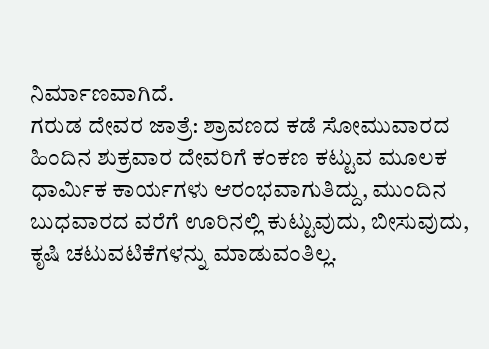ನಿರ್ಮಾಣವಾಗಿದೆ.
ಗರುಡ ದೇವರ ಜಾತ್ರೆ: ಶ್ರಾವಣದ ಕಡೆ ಸೋಮುವಾರದ ಹಿಂದಿನ ಶುಕ್ರವಾರ ದೇವರಿಗೆ ಕಂಕಣ ಕಟ್ಟುವ ಮೂಲಕ ಧಾರ್ಮಿಕ ಕಾರ್ಯಗಳು ಆರಂಭವಾಗುತಿದ್ದು, ಮುಂದಿನ ಬುಧವಾರದ ವರೆಗೆ ಊರಿನಲ್ಲಿ ಕುಟ್ಟುವುದು, ಬೀಸುವುದು, ಕೃಷಿ ಚಟುವಟಿಕೆಗಳನ್ನು ಮಾಡುವಂತಿಲ್ಲ.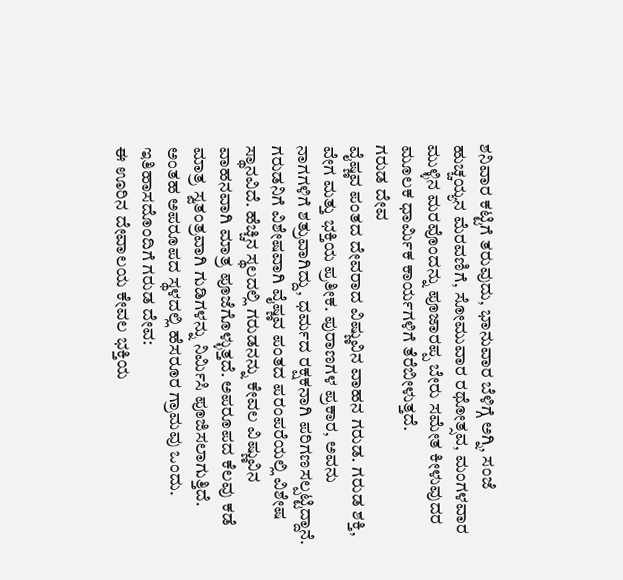ಶನಿವಾರ ಕಟ್ಟಿಗೆ ತರುವುದು, ಭಾನುವಾರ ಬೆಳಿಗ್ಗೆ ಅಗ್ನಿ, ಸಂಜೆ ಹುಚ್ಚಯ್ಯನ ಮೆರವಣಿಗೆ, ಸೋಮುವಾರ ರಥೋತ್ಸವ, ಮಂಗಳವಾರ ಮುಳ್ಳಿನ ಮರವೊಂದನ್ನು ಪೂಜಾರಪ್ಪ ಬೇರು ಸಮೇತ ಕೀಳುವುದರ ಮೂಲಕ ಧಾರ್ಮಿಕ ಕಾರ್ಯಗಳಿಗೆ ತೆರೆಬೀಳುತ್ತದೆ.
ಗರುಡ ದೇವ
ವೈಷ್ಣವ ಪಂತದ ದೇವರಾದ ವಿಷ್ಣುವಿನ ವಾಹನ ಗರುಡ. ಗರುಡ ಶಕ್ತಿ, ವೇಗ ಮತ್ತು ಭಕ್ತಿಯ ಪ್ರತೀಕ. ಪುರಾಣಗಳ ಪ್ರಕಾರ, ಅವನು ನಾಗಗಳಿಗೆ ಶತ್ರುವಾಗಿದ್ದು, ಧರ್ಮದ ರಕ್ಷಕನಾಗಿ ಪರಿಗಣಸಲ್ಪಟ್ಟಿದ್ದಾನೆ. ಗರುಡನಿಗೆ ವಿಶೇಷವಾಗಿ ವೈಷ್ಣವ ಪಂತದ ಪರಂಪರೆಯಲ್ಲಿ ವಿಶೇಷ ಸ್ಥಾನವಿದೆ. ಹೆಚ್ಚಿನ ಸ್ಥಲದಲ್ಲಿ ಗರುಡನನ್ನು ಕೇವಲ ವಿಷ್ಣುವಿನ ವಾಹನವಾಗಿ ಮಾತ್ರ ಪೂಜೆಗೊಳ್ಳುತ್ತದೆ. ಅಪರೂಪದ ಕೆಲವು ಕಡೆ ಮಾತ್ರ ಸ್ವತಂತ್ರವಾಗಿ ಗುಡಿಗಳನ್ನು ನಿರ್ಮಿಸಿ ಪೂಜಿಸಲಾಗುತ್ತಿದೆ. ಅಂತಹ ಅಪರೂಪದ ಸ್ಥಳದಲ್ಲಿ ಹೆಸರೂರ ಗ್ರಾಮವು ಒಂದು.
ಇತಿಹಾಸದೊಂದಿಗೆ ಗರುಡ ದೇವ:
ಈ ಊರಿನ ದೇವಾಲಯ ಕೇವಲ ಭಕ್ತಿಯ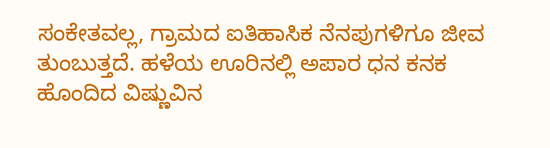ಸಂಕೇತವಲ್ಲ, ಗ್ರಾಮದ ಐತಿಹಾಸಿಕ ನೆನಪುಗಳಿಗೂ ಜೀವ ತುಂಬುತ್ತದೆ. ಹಳೆಯ ಊರಿನಲ್ಲಿ ಅಪಾರ ಧನ ಕನಕ ಹೊಂದಿದ ವಿಷ್ಣುವಿನ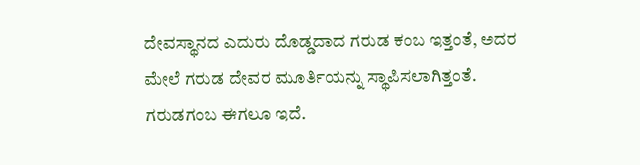ದೇವಸ್ಥಾನದ ಎದುರು ದೊಡ್ಡದಾದ ಗರುಡ ಕಂಬ ಇತ್ತಂತೆ, ಅದರ ಮೇಲೆ ಗರುಡ ದೇವರ ಮೂರ್ತಿಯನ್ನು ಸ್ಥಾಪಿಸಲಾಗಿತ್ತಂತೆ. ಗರುಡಗಂಬ ಈಗಲೂ ಇದೆ.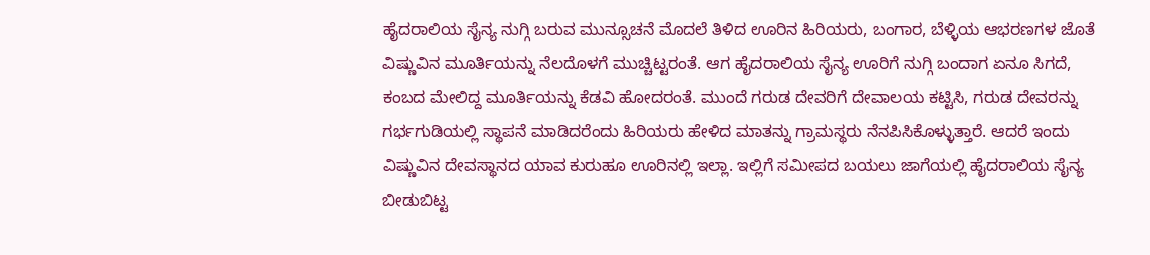ಹೈದರಾಲಿಯ ಸೈನ್ಯ ನುಗ್ಗಿ ಬರುವ ಮುನ್ಸೂಚನೆ ಮೊದಲೆ ತಿಳಿದ ಊರಿನ ಹಿರಿಯರು, ಬಂಗಾರ, ಬೆಳ್ಳಿಯ ಆಭರಣಗಳ ಜೊತೆ ವಿಷ್ಣುವಿನ ಮೂರ್ತಿಯನ್ನು ನೆಲದೊಳಗೆ ಮುಚ್ಚಿಟ್ಟರಂತೆ. ಆಗ ಹೈದರಾಲಿಯ ಸೈನ್ಯ ಊರಿಗೆ ನುಗ್ಗಿ ಬಂದಾಗ ಏನೂ ಸಿಗದೆ, ಕಂಬದ ಮೇಲಿದ್ದ ಮೂರ್ತಿಯನ್ನು ಕೆಡವಿ ಹೋದರಂತೆ. ಮುಂದೆ ಗರುಡ ದೇವರಿಗೆ ದೇವಾಲಯ ಕಟ್ಟಿಸಿ, ಗರುಡ ದೇವರನ್ನು ಗರ್ಭಗುಡಿಯಲ್ಲಿ ಸ್ಥಾಪನೆ ಮಾಡಿದರೆಂದು ಹಿರಿಯರು ಹೇಳಿದ ಮಾತನ್ನು ಗ್ರಾಮಸ್ಥರು ನೆನಪಿಸಿಕೊಳ್ಳುತ್ತಾರೆ. ಆದರೆ ಇಂದು ವಿಷ್ಣುವಿನ ದೇವಸ್ಥಾನದ ಯಾವ ಕುರುಹೂ ಊರಿನಲ್ಲಿ ಇಲ್ಲಾ. ಇಲ್ಲಿಗೆ ಸಮೀಪದ ಬಯಲು ಜಾಗೆಯಲ್ಲಿ ಹೈದರಾಲಿಯ ಸೈನ್ಯ ಬೀಡುಬಿಟ್ಟ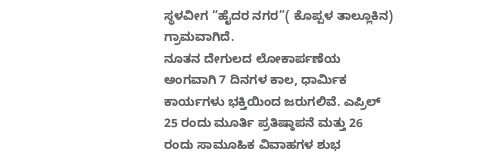ಸ್ಥಳವೀಗ “ಹೈದರ ನಗರ”( ಕೊಪ್ಪಳ ತಾಲ್ಲೂಕಿನ) ಗ್ರಾಮವಾಗಿದೆ.
ನೂತನ ದೇಗುಲದ ಲೋಕಾರ್ಪಣೆಯ ಅಂಗವಾಗಿ 7 ದಿನಗಳ ಕಾಲ, ಧಾರ್ಮಿಕ ಕಾರ್ಯಗಳು ಭಕ್ತಿಯಿಂದ ಜರುಗಲಿವೆ. ಎಪ್ರಿಲ್ 25 ರಂದು ಮೂರ್ತಿ ಪ್ರತಿಷ್ಠಾಪನೆ ಮತ್ತು 26 ರಂದು ಸಾಮೂಹಿಕ ವಿವಾಹಗಳ ಶುಭ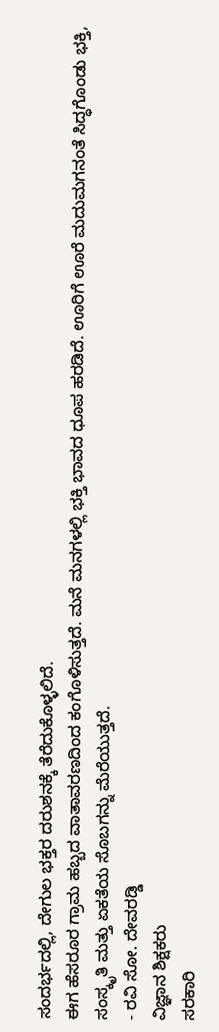ಸಂದರ್ಭದಲ್ಲಿ, ದೇಗುಲ ಭಕ್ತರ ದರುಶನಕ್ಕೆ ತೆರೆದುಕೊಳ್ಳಲಿದೆ.
ಈಗ ಹೆಸರೂರ ಗ್ರಾಮ ಹಬ್ಬದ ವಾತಾವರಣದಿಂದ ಕಂಗೊಳಿಸುತ್ತದೆ. ಮನೆ ಮನಗಳಲ್ಲಿ ಭಕ್ತಿ ಭಾವದ ಧೂಪ ಹರಡಿದೆ. ಊರಿಗೆ ಊರೆ ಮದುಮಗನಂತೆ ಸಿದ್ಧಗೊಂಡು ಭಕ್ತಿ, ಸಂಸ್ಕೃತಿ ಮತ್ತು ಏಕತೆಯ ಸೊಬಗನ್ನು ಮೆರೆಯುತ್ತದೆ.
- ರವಿ ಸೋ. ದೇವರಡ್ಡಿ
ವಿಜ್ಞಾನ ಶಿಕ್ಷಕರು
ಸರಕಾರಿ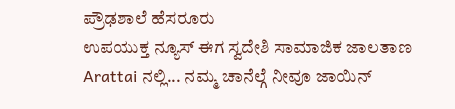ಪ್ರೌಢಶಾಲೆ ಹೆಸರೂರು
ಉಪಯುಕ್ತ ನ್ಯೂಸ್ ಈಗ ಸ್ವದೇಶಿ ಸಾಮಾಜಿಕ ಜಾಲತಾಣ Arattai ನಲ್ಲಿ... ನಮ್ಮ ಚಾನೆಲ್ಗೆ ನೀವೂ ಜಾಯಿನ್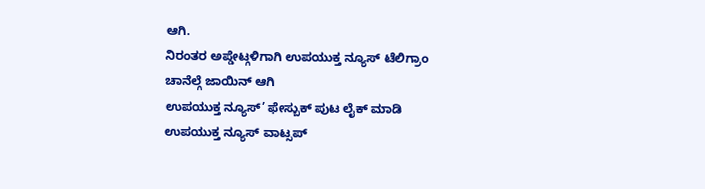ಆಗಿ.
ನಿರಂತರ ಅಪ್ಡೇಟ್ಗಳಿಗಾಗಿ ಉಪಯುಕ್ತ ನ್ಯೂಸ್ ಟೆಲಿಗ್ರಾಂ ಚಾನೆಲ್ಗೆ ಜಾಯಿನ್ ಆಗಿ
ಉಪಯುಕ್ತ ನ್ಯೂಸ್’ ಫೇಸ್ಬುಕ್ ಪುಟ ಲೈಕ್ ಮಾಡಿ
ಉಪಯುಕ್ತ ನ್ಯೂಸ್ ವಾಟ್ಸಪ್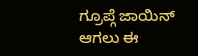ಗ್ರೂಪ್ಗೆ ಜಾಯಿನ್ ಆಗಲು ಈ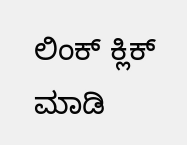ಲಿಂಕ್ ಕ್ಲಿಕ್ ಮಾಡಿ